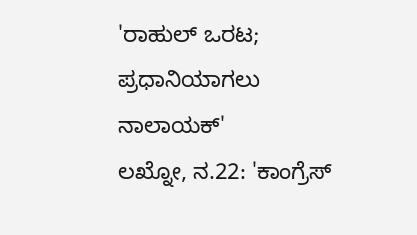'ರಾಹುಲ್ ಒರಟ; ಪ್ರಧಾನಿಯಾಗಲು ನಾಲಾಯಕ್'
ಲಖ್ನೋ, ನ.22: 'ಕಾಂಗ್ರೆಸ್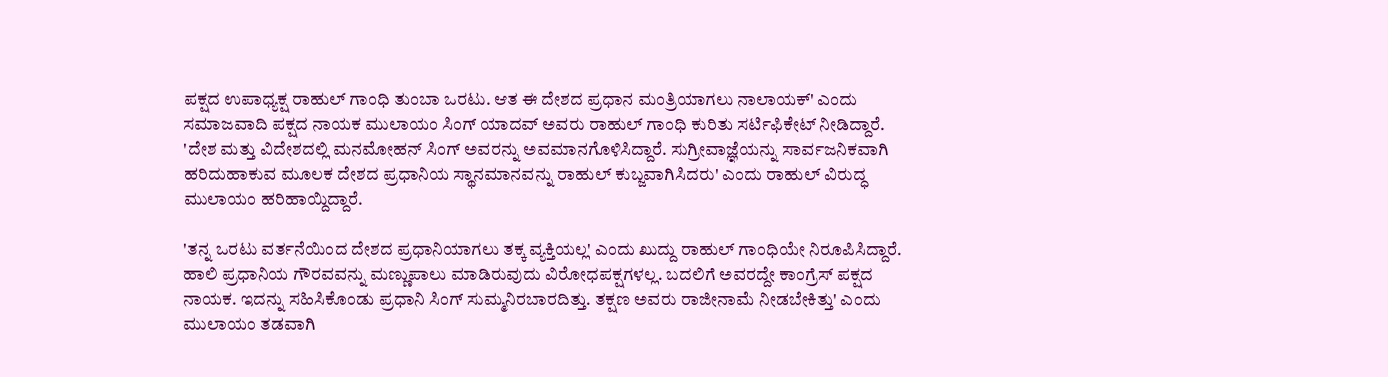ಪಕ್ಷದ ಉಪಾಧ್ಯಕ್ಷ ರಾಹುಲ್ ಗಾಂಧಿ ತುಂಬಾ ಒರಟು. ಆತ ಈ ದೇಶದ ಪ್ರಧಾನ ಮಂತ್ರಿಯಾಗಲು ನಾಲಾಯಕ್' ಎಂದು ಸಮಾಜವಾದಿ ಪಕ್ಷದ ನಾಯಕ ಮುಲಾಯಂ ಸಿಂಗ್ ಯಾದವ್ ಅವರು ರಾಹುಲ್ ಗಾಂಧಿ ಕುರಿತು ಸರ್ಟಿಫಿಕೇಟ್ ನೀಡಿದ್ದಾರೆ.
'ದೇಶ ಮತ್ತು ವಿದೇಶದಲ್ಲಿ ಮನಮೋಹನ್ ಸಿಂಗ್ ಅವರನ್ನು ಅವಮಾನಗೊಳಿಸಿದ್ದಾರೆ. ಸುಗ್ರೀವಾಜ್ಞೆಯನ್ನು ಸಾರ್ವಜನಿಕವಾಗಿ ಹರಿದುಹಾಕುವ ಮೂಲಕ ದೇಶದ ಪ್ರಧಾನಿಯ ಸ್ಥಾನಮಾನವನ್ನು ರಾಹುಲ್ ಕುಬ್ಜವಾಗಿಸಿದರು' ಎಂದು ರಾಹುಲ್ ವಿರುದ್ಧ ಮುಲಾಯಂ ಹರಿಹಾಯ್ದಿದ್ದಾರೆ.

'ತನ್ನ ಒರಟು ವರ್ತನೆಯಿಂದ ದೇಶದ ಪ್ರಧಾನಿಯಾಗಲು ತಕ್ಕ ವ್ಯಕ್ತಿಯಲ್ಲ' ಎಂದು ಖುದ್ದು ರಾಹುಲ್ ಗಾಂಧಿಯೇ ನಿರೂಪಿಸಿದ್ದಾರೆ. ಹಾಲಿ ಪ್ರಧಾನಿಯ ಗೌರವವನ್ನು ಮಣ್ಣುಪಾಲು ಮಾಡಿರುವುದು ವಿರೋಧಪಕ್ಷಗಳಲ್ಲ. ಬದಲಿಗೆ ಅವರದ್ದೇ ಕಾಂಗ್ರೆಸ್ ಪಕ್ಷದ ನಾಯಕ. ಇದನ್ನು ಸಹಿಸಿಕೊಂಡು ಪ್ರಧಾನಿ ಸಿಂಗ್ ಸುಮ್ಮನಿರಬಾರದಿತ್ತು. ತಕ್ಷಣ ಅವರು ರಾಜೀನಾಮೆ ನೀಡಬೇಕಿತ್ತು' ಎಂದು ಮುಲಾಯಂ ತಡವಾಗಿ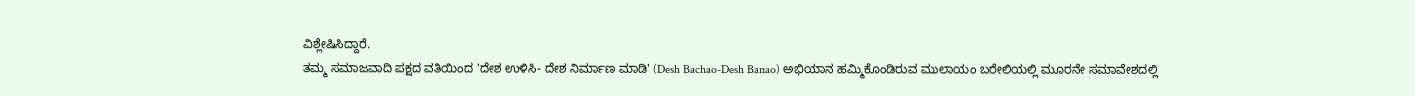ವಿಶ್ಲೇಷಿಸಿದ್ದಾರೆ.
ತಮ್ಮ ಸಮಾಜವಾದಿ ಪಕ್ಷದ ವತಿಯಿಂದ 'ದೇಶ ಉಳಿಸಿ- ದೇಶ ನಿರ್ಮಾಣ ಮಾಡಿ' (Desh Bachao-Desh Banao) ಅಭಿಯಾನ ಹಮ್ಮಿಕೊಂಡಿರುವ ಮುಲಾಯಂ ಬರೇಲಿಯಲ್ಲಿ ಮೂರನೇ ಸಮಾವೇಶದಲ್ಲಿ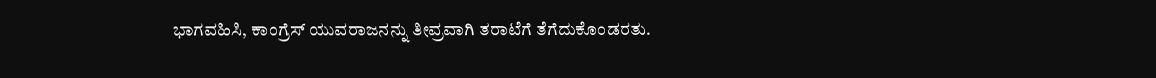ಭಾಗವಹಿಸಿ, ಕಾಂಗ್ರೆಸ್ ಯುವರಾಜನನ್ನು ತೀವ್ರವಾಗಿ ತರಾಟೆಗೆ ತೆಗೆದುಕೊಂಡರತು.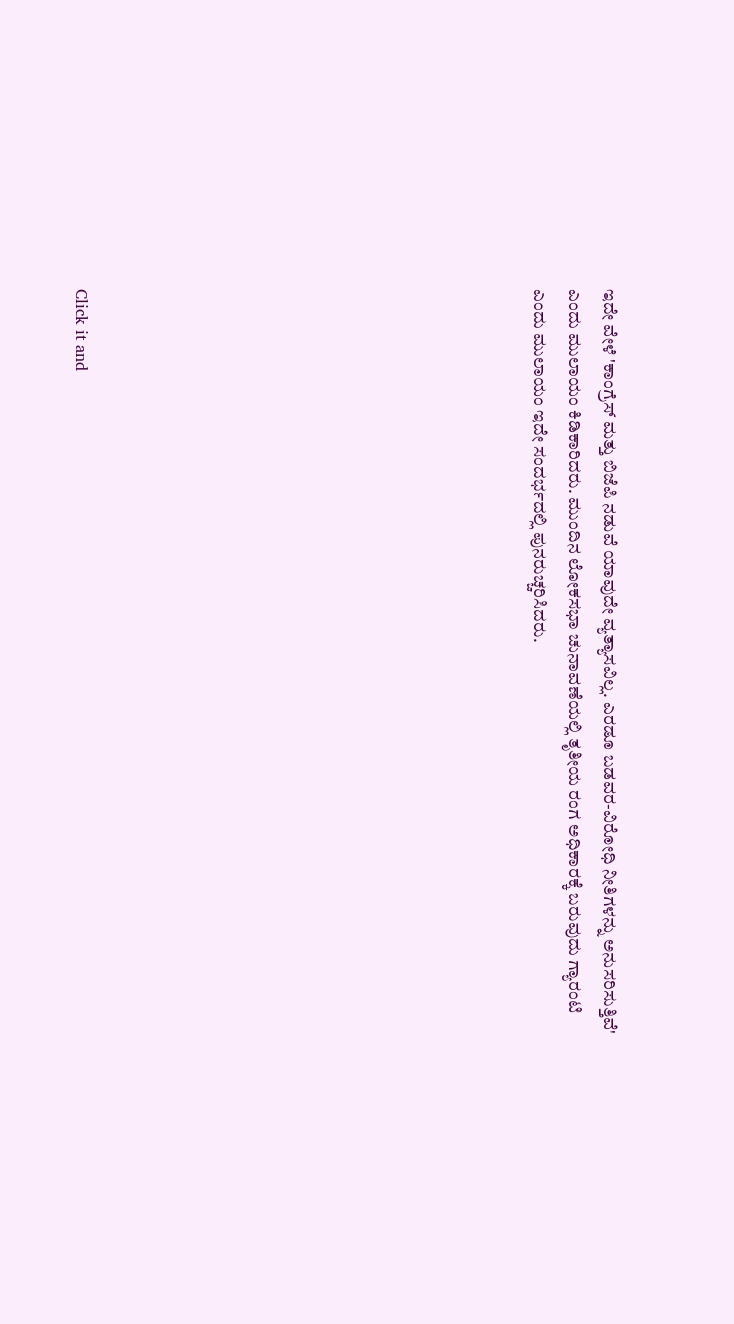ಇದೇ ವೇಳೆ 'ಕಾಂಗ್ರೆಸ್ ಮತ್ತು ಬಿಜೆಪಿ ನಡುವೆ ಯಾವುದೇ ವ್ಯತ್ಯಾಸವಿಲ್ಲ. ಎರಡೂ ಬಡವರ-ವಿರೋಧಿ ನೀತಿಗಳನ್ನು ಅನುಸರಿಸುತ್ತಿವೆ' ಎಂದು ಮುಲಾಯಂ ಕಿಡಿಕಾರಿದರು. ಮುಂದಿನ ಲೋಕಸಭಾ ಚುನಾವಣೆಯಲ್ಲಿ ತೃತೀಯ ರಂಗ ಅಧಿಕಾರಕ್ಕೆ ಬರುವುದು ಗ್ಯಾರಂಟಿ ಎಂದು ಮುಲಾಯಂ ಇದೇ ಸಂದರ್ಭದಲ್ಲಿ ಪುನರುಚ್ಚರಿಸಿದರು.












Click it and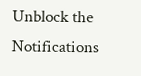Unblock the Notifications